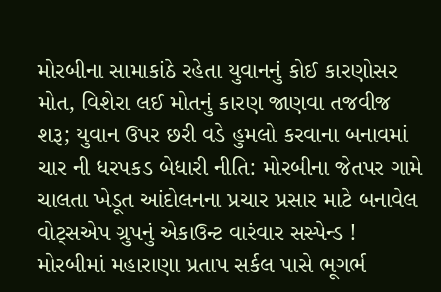મોરબીના સામાકાંઠે રહેતા યુવાનનું કોઈ કારણોસર મોત, વિશેરા લઈ મોતનું કારણ જાણવા તજવીજ શરૂ; યુવાન ઉપર છરી વડે હુમલો કરવાના બનાવમાં ચાર ની ધરપકડ બેધારી નીતિ: મોરબીના જેતપર ગામે ચાલતા ખેડૂત આંદોલનના પ્રચાર પ્રસાર માટે બનાવેલ વોટ્સએપ ગ્રુપનું એકાઉન્ટ વારંવાર સસ્પેન્ડ !  મોરબીમાં મહારાણા પ્રતાપ સર્કલ પાસે ભૂગર્ભ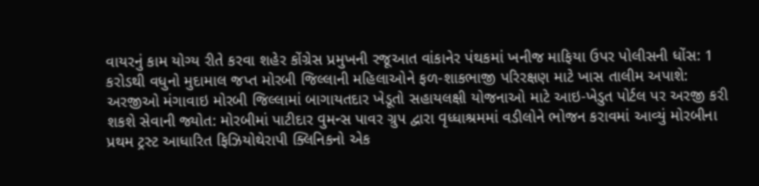વાયરનું કામ યોગ્ય રીતે કરવા શહેર કોંગ્રેસ પ્રમુખની રજૂઆત વાંકાનેર પંથકમાં ખનીજ માફિયા ઉપર પોલીસની ધોંસ: 1 કરોડથી વધુનો મુદામાલ જપ્ત મોરબી જિલ્લાની મહિલાઓને ફળ-શાકભાજી પરિરક્ષણ માટે ખાસ તાલીમ અપાશે: અરજીઓ મંગાવાઇ મોરબી જિલ્લામાં બાગાયતદાર ખેડૂતો સહાયલક્ષી યોજનાઓ માટે આઇ-ખેડુત પોર્ટલ પર અરજી કરી શકશે સેવાની જ્યોત: મોરબીમાં પાટીદાર વુમન્સ પાવર ગ્રુપ દ્વારા વૃધ્ધાશ્રમમાં વડીલોને ભોજન કરાવમાં આવ્યું મોરબીના પ્રથમ ટ્રસ્ટ આધારિત ફિઝિયોથેરાપી ક્લિનિકનો એક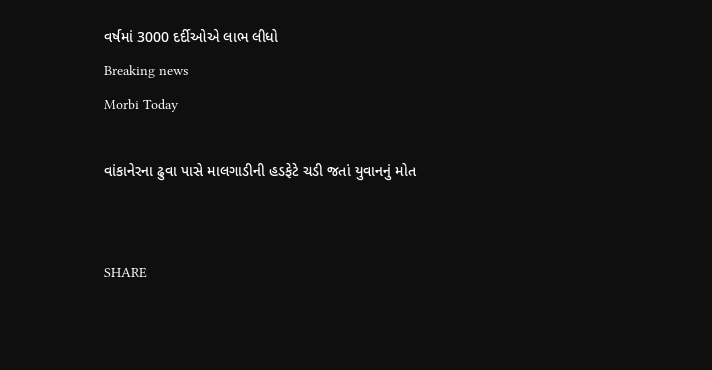વર્ષમાં 3000 દર્દીઓએ લાભ લીધો
Breaking news
Morbi Today

વાંકાનેરના ઢુવા પાસે માલગાડીની હડફેટે ચડી જતાં યુવાનનું મોત


SHARE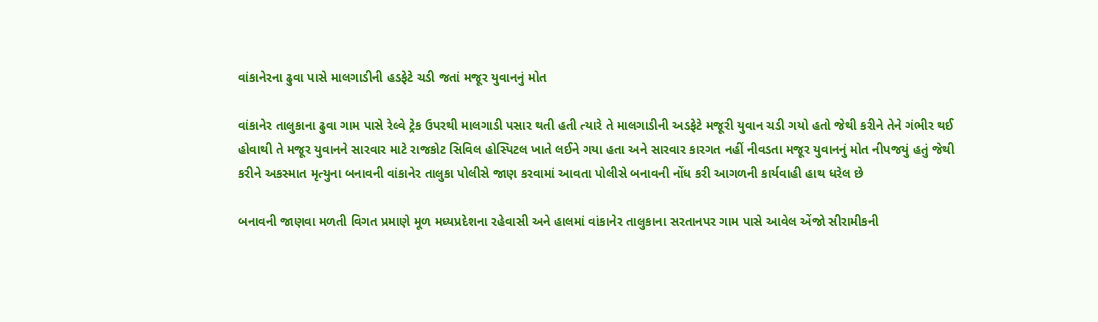વાંકાનેરના ઢુવા પાસે માલગાડીની હડફેટે ચડી જતાં મજૂર યુવાનનું મોત

વાંકાનેર તાલુકાના ઢુવા ગામ પાસે રેલ્વે ટ્રેક ઉપરથી માલગાડી પસાર થતી હતી ત્યારે તે માલગાડીની અડફેટે મજૂરી યુવાન ચડી ગયો હતો જેથી કરીને તેને ગંભીર થઈ હોવાથી તે મજૂર યુવાનને સારવાર માટે રાજકોટ સિવિલ હોસ્પિટલ ખાતે લઈને ગયા હતા અને સારવાર કારગત નહીં નીવડતા મજૂર યુવાનનું મોત નીપજયું હતું જેથી કરીને અકસ્માત મૃત્યુના બનાવની વાંકાનેર તાલુકા પોલીસે જાણ કરવામાં આવતા પોલીસે બનાવની નોંધ કરી આગળની કાર્યવાહી હાથ ધરેલ છે

બનાવની જાણવા મળતી વિગત પ્રમાણે મૂળ મધ્યપ્રદેશના રહેવાસી અને હાલમાં વાંકાનેર તાલુકાના સરતાનપર ગામ પાસે આવેલ એંજો સીરામીકની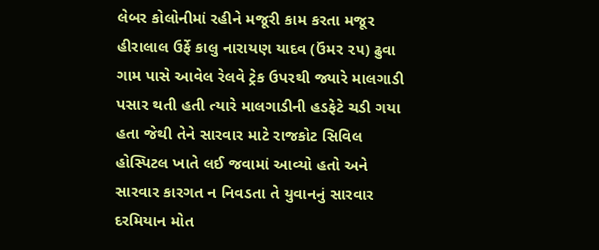લેબર કોલોનીમાં રહીને મજૂરી કામ કરતા મજૂર હીરાલાલ ઉર્ફે કાલુ નારાયણ યાદવ (ઉંમર ૨૫) ઢુવા ગામ પાસે આવેલ રેલવે ટ્રેક ઉપરથી જ્યારે માલગાડી પસાર થતી હતી ત્યારે માલગાડીની હડફેટે ચડી ગયા હતા જેથી તેને સારવાર માટે રાજકોટ સિવિલ હોસ્પિટલ ખાતે લઈ જવામાં આવ્યો હતો અને સારવાર કારગત ન નિવડતા તે યુવાનનું સારવાર દરમિયાન મોત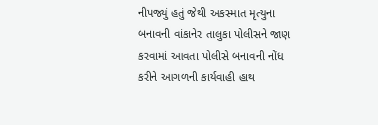નીપજ્યું હતું જેથી અકસ્માત મૃત્યુના બનાવની વાંકાનેર તાલુકા પોલીસને જાણ કરવામાં આવતા પોલીસે બનાવની નોંધ કરીને આગળની કાર્યવાહી હાથ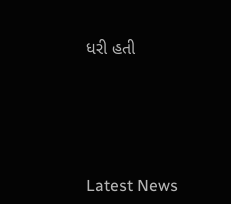ધરી હતી






Latest News